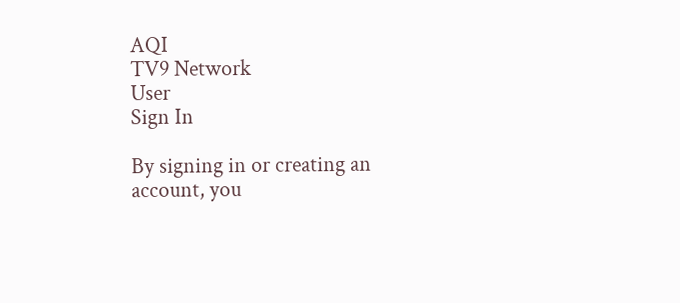AQI
TV9 Network
User
Sign In

By signing in or creating an account, you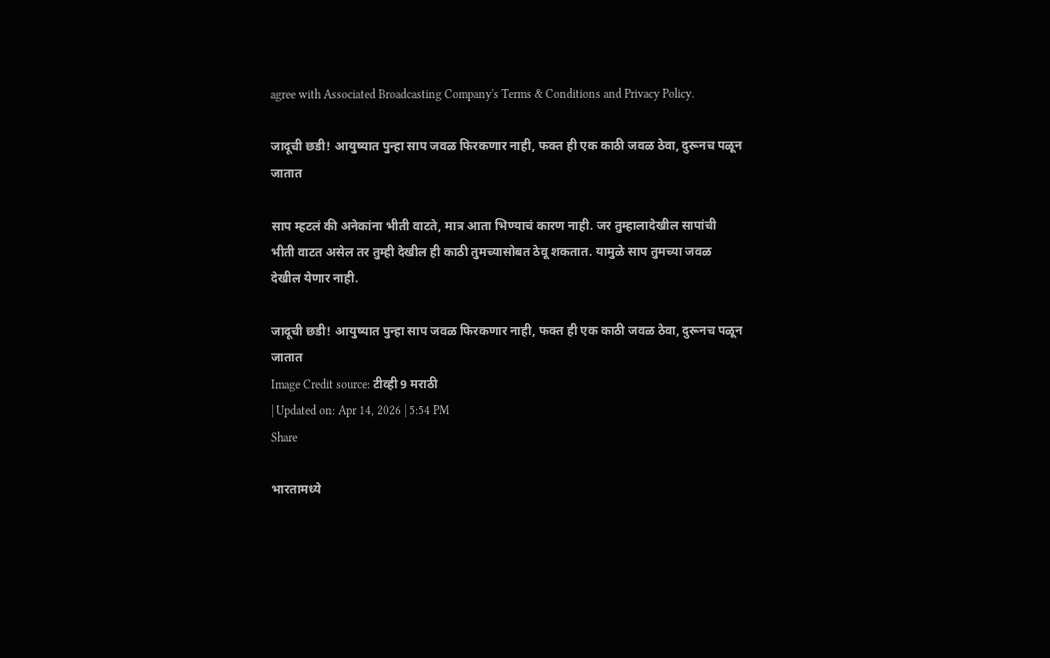agree with Associated Broadcasting Company's Terms & Conditions and Privacy Policy.

जादूची छडी! आयुष्यात पुन्हा साप जवळ फिरकणार नाही, फक्त ही एक काठी जवळ ठेवा, दुरूनच पळून जातात

साप म्हटलं की अनेकांना भीती वाटते, मात्र आता भिण्याचं कारण नाही. जर तुम्हालादेखील सापांची भीती वाटत असेल तर तुम्ही देखील ही काठी तुमच्यासोबत ठेवू शकतात. यामुळे साप तुमच्या जवळ देखील येणार नाही.

जादूची छडी! आयुष्यात पुन्हा साप जवळ फिरकणार नाही, फक्त ही एक काठी जवळ ठेवा, दुरूनच पळून जातात
Image Credit source: टीव्ही 9 मराठी
| Updated on: Apr 14, 2026 | 5:54 PM
Share

भारतामध्ये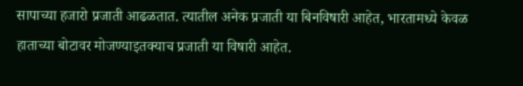सापाच्या हजारो प्रजाती आढळतात. त्यातील अनेक प्रजाती या बिनविषारी आहेत, भारतामध्ये केवळ हाताच्या बोटावर मोजण्याइतक्याच प्रजाती या विषारी आहेत.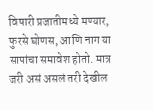विषारी प्रजातीमध्ये मण्यार, फुरसे घोणस, आणि नाग या सापांचा समावेश होतो. मात्र जरी असं असलं तरी देखील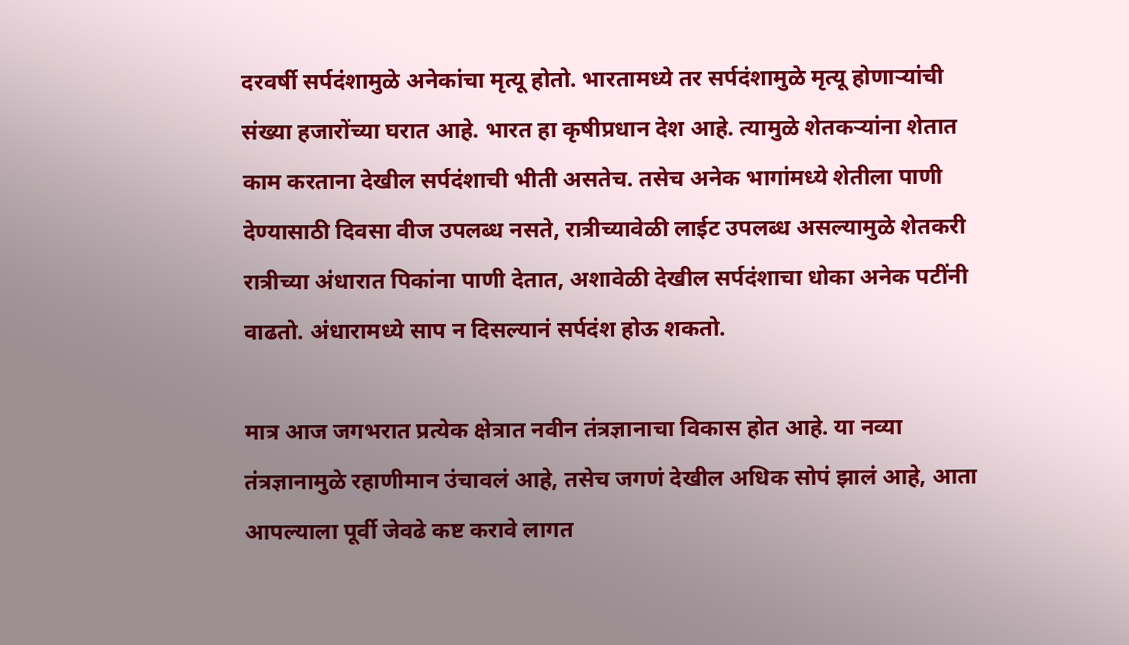दरवर्षी सर्पदंशामुळे अनेकांचा मृत्यू होतो. भारतामध्ये तर सर्पदंशामुळे मृत्यू होणाऱ्यांची संख्या हजारोंच्या घरात आहे. भारत हा कृषीप्रधान देश आहे. त्यामुळे शेतकऱ्यांना शेतात काम करताना देखील सर्पदंशाची भीती असतेच. तसेच अनेक भागांमध्ये शेतीला पाणी देण्यासाठी दिवसा वीज उपलब्ध नसते, रात्रीच्यावेळी लाईट उपलब्ध असल्यामुळे शेतकरी रात्रीच्या अंधारात पिकांना पाणी देतात, अशावेळी देखील सर्पदंशाचा धोका अनेक पटींनी वाढतो. अंधारामध्ये साप न दिसल्यानं सर्पदंश होऊ शकतो.

मात्र आज जगभरात प्रत्येक क्षेत्रात नवीन तंत्रज्ञानाचा विकास होत आहे. या नव्या तंत्रज्ञानामुळे रहाणीमान उंचावलं आहे, तसेच जगणं देखील अधिक सोपं झालं आहे, आता आपल्याला पूर्वी जेवढे कष्ट करावे लागत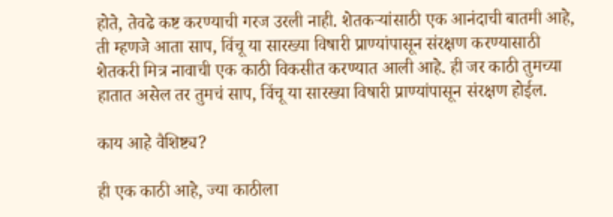होते, तेवढे कष्ट करण्याची गरज उरली नाही. शेतकऱ्यांसाठी एक आनंदाची बातमी आहे, ती म्हणजे आता साप, विंचू या सारख्या विषारी प्राण्यांपासून संरक्षण करण्यासाठी शेतकरी मित्र नावाची एक काठी विकसीत करण्यात आली आहे. ही जर काठी तुमच्या हातात असेल तर तुमचं साप, विंचू या सारख्या विषारी प्राण्यांपासून संरक्षण होईल.

काय आहे वैशिष्ट्य?

ही एक काठी आहे, ज्या काठीला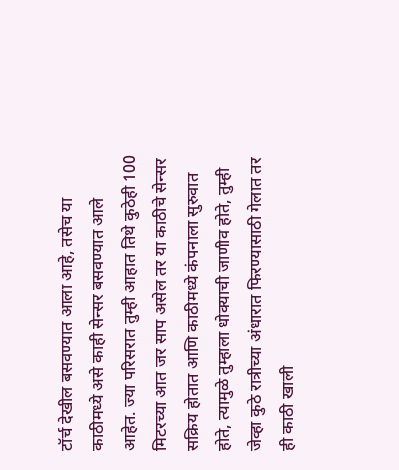टॉर्च देखील बसवण्यात आला आहे, तसेच या काठीमध्ये असे काही सेन्सर बसवण्यात आले आहेत. ज्या परिसरात तुम्ही आहात तिथे कुठेही 100 मिटरच्या आत जर साप असेल तर या काठीचे सेन्सर सक्रिय होतात आणि काठीमध्ये कंपनाला सुरुवात होते, त्यामुळे तुम्हाला धोक्याची जाणीव होते, तुम्ही जेव्हा कुठे रात्रीच्या अंधारात फिरण्यासाठी गेलात तर ही काठी खाली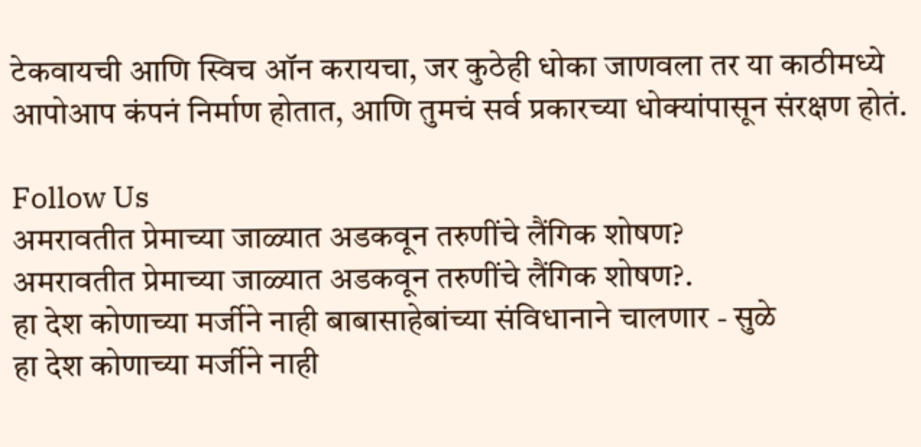टेकवायची आणि स्विच ऑन करायचा, जर कुठेही धोका जाणवला तर या काठीमध्ये आपोआप कंपनं निर्माण होतात, आणि तुमचं सर्व प्रकारच्या धोक्यांपासून संरक्षण होतं.

Follow Us
अमरावतीत प्रेमाच्या जाळ्यात अडकवून तरुणींचे लैंगिक शोषण?
अमरावतीत प्रेमाच्या जाळ्यात अडकवून तरुणींचे लैंगिक शोषण?.
हा देश कोणाच्या मर्जीने नाही बाबासाहेबांच्या संविधानाने चालणार - सुळे
हा देश कोणाच्या मर्जीने नाही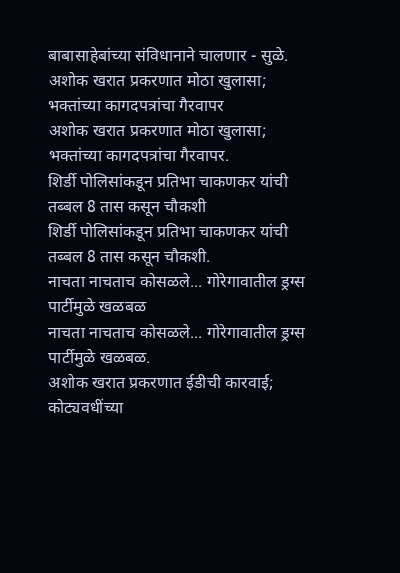बाबासाहेबांच्या संविधानाने चालणार - सुळे.
अशोक खरात प्रकरणात मोठा खुलासा; भक्तांच्या कागदपत्रांचा गैरवापर
अशोक खरात प्रकरणात मोठा खुलासा; भक्तांच्या कागदपत्रांचा गैरवापर.
शिर्डी पोलिसांकडून प्रतिभा चाकणकर यांची तब्बल 8 तास कसून चौकशी
शिर्डी पोलिसांकडून प्रतिभा चाकणकर यांची तब्बल 8 तास कसून चौकशी.
नाचता नाचताच कोसळले... गोरेगावातील ड्रग्स पार्टीमुळे खळबळ
नाचता नाचताच कोसळले... गोरेगावातील ड्रग्स पार्टीमुळे खळबळ.
अशोक खरात प्रकरणात ईडीची कारवाई; कोट्यवधींच्या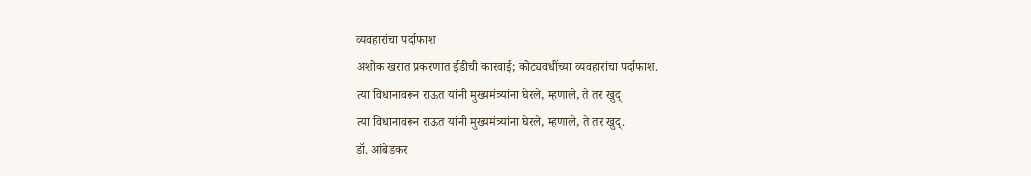व्यवहारांचा पर्दाफाश
अशोक खरात प्रकरणात ईडीची कारवाई; कोट्यवधींच्या व्यवहारांचा पर्दाफाश.
त्या विधानावरून राऊत यांनी मुख्यमंत्र्यांना घेरले, म्हणाले, ते तर खुद्
त्या विधानावरून राऊत यांनी मुख्यमंत्र्यांना घेरले, म्हणाले, ते तर खुद्.
डॉ. आंबेडकर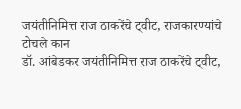जयंतीनिमित्त राज ठाकरेंचे ट्वीट, राजकारण्यांचे टोचले कान
डॉ. आंबेडकर जयंतीनिमित्त राज ठाकरेंचे ट्वीट,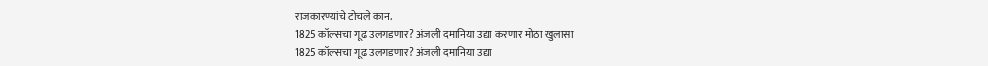राजकारण्यांचे टोचले कान.
1825 कॉल्सचा गूढ उलगडणार? अंजली दमानिया उद्या करणार मोठा खुलासा
1825 कॉल्सचा गूढ उलगडणार? अंजली दमानिया उद्या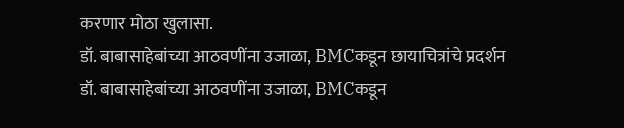करणार मोठा खुलासा.
डॉ. बाबासाहेबांच्या आठवणींना उजाळा, BMCकडून छायाचित्रांचे प्रदर्शन
डॉ. बाबासाहेबांच्या आठवणींना उजाळा, BMCकडून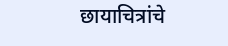छायाचित्रांचे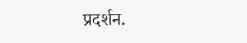प्रदर्शन.